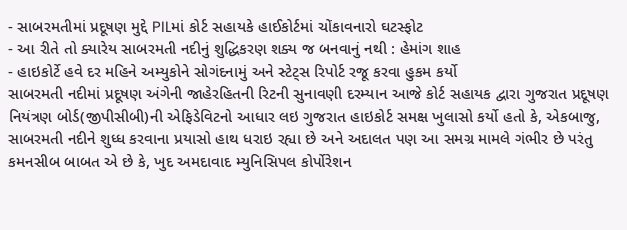- સાબરમતીમાં પ્રદૂષણ મુદ્દે PILમાં કોર્ટ સહાયકે હાઈકોર્ટમાં ચોંકાવનારો ઘટસ્ફોટ
- આ રીતે તો ક્યારેય સાબરમતી નદીનું શુદ્ધિકરણ શક્ય જ બનવાનું નથી : હેમાંગ શાહ
- હાઇકોર્ટે હવે દર મહિને અમ્યુકોને સોગંદનામું અને સ્ટેટ્સ રિપોર્ટ રજૂ કરવા હુકમ કર્યો
સાબરમતી નદીમાં પ્રદૂષણ અંગેની જાહેરહિતની રિટની સુનાવણી દરમ્યાન આજે કોર્ટ સહાયક દ્વારા ગુજરાત પ્રદૂષણ નિયંત્રણ બોર્ડ(જીપીસીબી)ની એફિડેવિટનો આધાર લઇ ગુજરાત હાઇકોર્ટ સમક્ષ ખુલાસો કર્યો હતો કે, એકબાજુ, સાબરમતી નદીને શુધ્ધ કરવાના પ્રયાસો હાથ ધરાઇ રહ્યા છે અને અદાલત પણ આ સમગ્ર મામલે ગંભીર છે પરંતુ કમનસીબ બાબત એ છે કે, ખુદ અમદાવાદ મ્યુનિસિપલ કોર્પોરેશન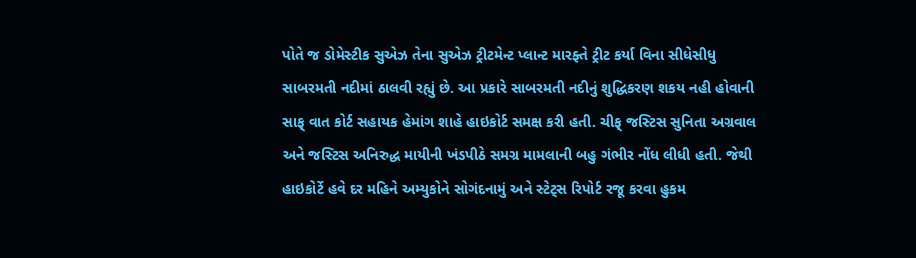પોતે જ ડોમેસ્ટીક સુએઝ તેના સુએઝ ટ્રીટમેન્ટ પ્લાન્ટ મારફ્તે ટ્રીટ કર્યા વિના સીધેસીધુ સાબરમતી નદીમાં ઠાલવી રહ્યું છે. આ પ્રકારે સાબરમતી નદીનું શુદ્ધિકરણ શકય નહી હોવાની સાફ્ વાત કોર્ટ સહાયક હેમાંગ શાહે હાઇકોર્ટ સમક્ષ કરી હતી. ચીફ્ જસ્ટિસ સુનિતા અગ્રવાલ અને જસ્ટિસ અનિરુદ્ધ માયીની ખંડપીઠે સમગ્ર મામલાની બહુ ગંભીર નોંધ લીધી હતી. જેથી હાઇકોર્ટે હવે દર મહિને અમ્યુકોને સોગંદનામું અને સ્ટેટ્સ રિપોર્ટ રજૂ કરવા હુકમ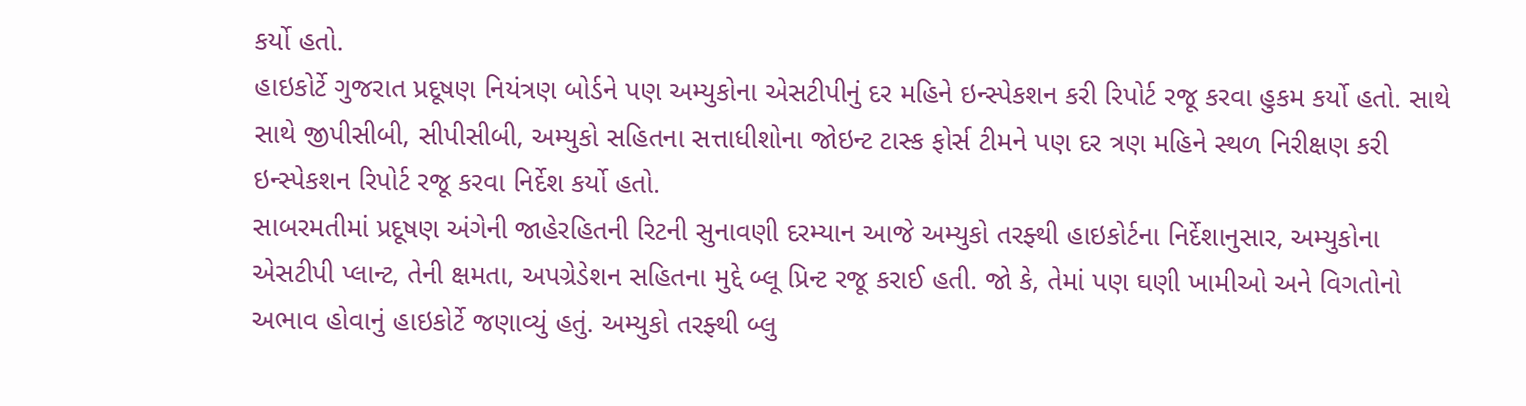કર્યો હતો.
હાઇકોર્ટે ગુજરાત પ્રદૂષણ નિયંત્રણ બોર્ડને પણ અમ્યુકોના એસટીપીનું દર મહિને ઇન્સ્પેકશન કરી રિપોર્ટ રજૂ કરવા હુકમ કર્યો હતો. સાથે સાથે જીપીસીબી, સીપીસીબી, અમ્યુકો સહિતના સત્તાધીશોના જોઇન્ટ ટાસ્ક ફોર્સ ટીમને પણ દર ત્રણ મહિને સ્થળ નિરીક્ષણ કરી ઇન્સ્પેકશન રિપોર્ટ રજૂ કરવા નિર્દેશ કર્યો હતો.
સાબરમતીમાં પ્રદૂષણ અંગેની જાહેરહિતની રિટની સુનાવણી દરમ્યાન આજે અમ્યુકો તરફ્થી હાઇકોર્ટના નિર્દેશાનુસાર, અમ્યુકોના એસટીપી પ્લાન્ટ, તેની ક્ષમતા, અપગ્રેડેશન સહિતના મુદ્દે બ્લૂ પ્રિન્ટ રજૂ કરાઈ હતી. જો કે, તેમાં પણ ઘણી ખામીઓ અને વિગતોનો અભાવ હોવાનું હાઇકોર્ટે જણાવ્યું હતું. અમ્યુકો તરફ્થી બ્લુ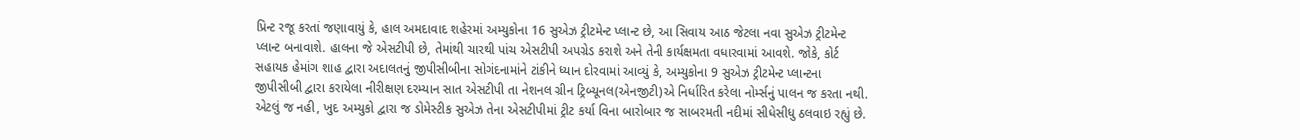પ્રિન્ટ રજૂ કરતાં જણાવાયું કે, હાલ અમદાવાદ શહેરમાં અમ્યુકોના 16 સુએઝ ટ્રીટમેન્ટ પ્લાન્ટ છે, આ સિવાય આઠ જેટલા નવા સુએઝ ટ્રીટમેન્ટ પ્લાન્ટ બનાવાશે. હાલના જે એસટીપી છે, તેમાંથી ચારથી પાંચ એસટીપી અપગ્રેડ કરાશે અને તેની કાર્યક્ષમતા વધારવામાં આવશે. જોકે, કોર્ટ સહાયક હેમાંગ શાહ દ્વારા અદાલતનું જીપીસીબીના સોગંદનામાંને ટાંકીને ધ્યાન દોરવામાં આવ્યું કે, અમ્યુકોના 9 સુએઝ ટ્રીટમેન્ટ પ્લાન્ટના જીપીસીબી દ્વારા કરાયેલા નીરીક્ષણ દરમ્યાન સાત એસટીપી તા નેશનલ ગ્રીન ટ્રિબ્યૂનલ(એનજીટી)એ નિર્ધારિત કરેલા નોર્મ્સનું પાલન જ કરતા નથી. એટલું જ નહી, ખુદ અમ્યુકો દ્વારા જ ડોમેસ્ટીક સુએઝ તેના એસટીપીમાં ટ્રીટ કર્યા વિના બારોબાર જ સાબરમતી નદીમાં સીધેસીધુ ઠલવાઇ રહ્યું છે.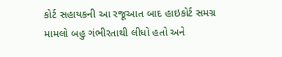કોર્ટ સહાયકની આ રજૂઆત બાદ હાઇકોર્ટ સમગ્ર મામલો બહુ ગંભીરતાથી લીધો હતો અને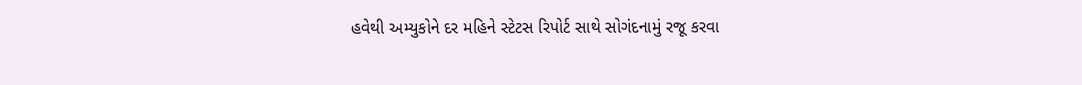હવેથી અમ્યુકોને દર મહિને સ્ટેટસ રિપોર્ટ સાથે સોગંદનામું રજૂ કરવા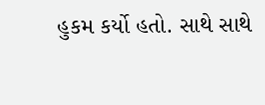હુકમ કર્યો હતો. સાથે સાથે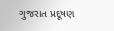ગુજરાત પ્રદૂષણ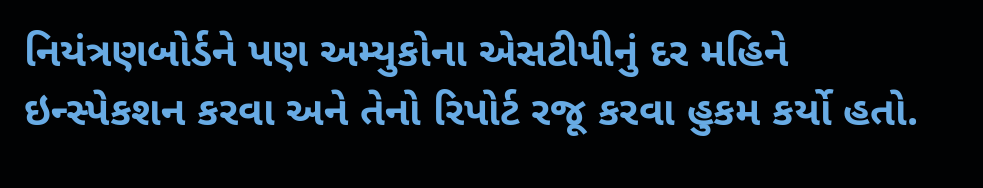નિયંત્રણબોર્ડને પણ અમ્યુકોના એસટીપીનું દર મહિને ઇન્સ્પેકશન કરવા અને તેનો રિપોર્ટ રજૂ કરવા હુકમ કર્યો હતો.